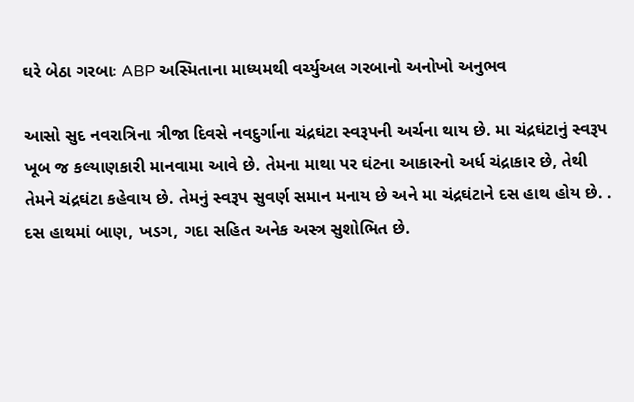ઘરે બેઠા ગરબાઃ ABP અસ્મિતાના માધ્યમથી વર્ચ્યુઅલ ગરબાનો અનોખો અનુભવ

આસો સુદ નવરાત્રિના ત્રીજા દિવસે નવદુર્ગાના ચંદ્રઘંટા સ્વરૂપની અર્ચના થાય છે. મા ચંદ્રઘંટાનું સ્વરૂપ ખૂબ જ કલ્યાણકારી માનવામા આવે છે. તેમના માથા પર ઘંટના આકારનો અર્ધ ચંદ્રાકાર છે, તેથી તેમને ચંદ્રઘંટા કહેવાય છે. તેમનું સ્વરૂપ સુવર્ણ સમાન મનાય છે અને મા ચંદ્રઘંટાને દસ હાથ હોય છે. . દસ હાથમાં બાણ, ખડગ, ગદા સહિત અનેક અસ્ત્ર સુશોભિત છે.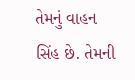તેમનું વાહન સિંહ છે. તેમની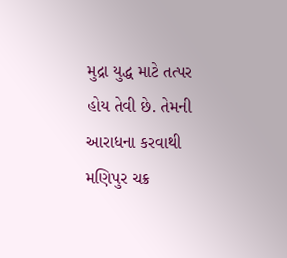મુદ્રા યુદ્ધ માટે તત્પર હોય તેવી છે. તેમની આરાધના કરવાથી મણિપુર ચક્ર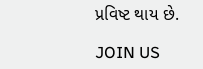પ્રવિષ્ટ થાય છે.

JOIN US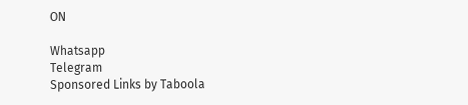ON

Whatsapp
Telegram
Sponsored Links by Taboola